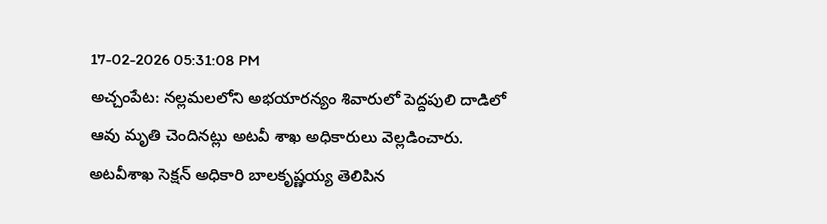17-02-2026 05:31:08 PM
అచ్చంపేట: నల్లమలలోని అభయారన్యం శివారులో పెద్దపులి దాడిలో ఆవు మృతి చెందినట్లు అటవీ శాఖ అధికారులు వెల్లడించారు. అటవీశాఖ సెక్షన్ అధికారి బాలకృష్ణయ్య తెలిపిన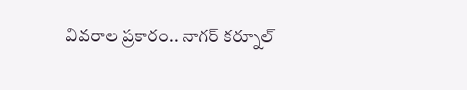వివరాల ప్రకారం.. నాగర్ కర్నూల్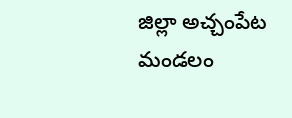జిల్లా అచ్చంపేట మండలం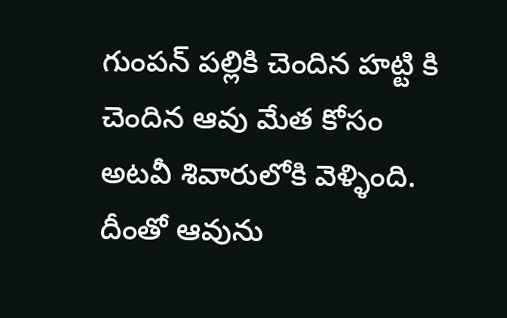గుంపన్ పల్లికి చెందిన హట్టి కి చెందిన ఆవు మేత కోసం అటవీ శివారులోకి వెళ్ళింది. దీంతో ఆవును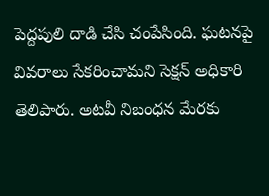పెద్దపులి దాడి చేసి చంపేసింది. ఘటనపై వివరాలు సేకరించామని సెక్షన్ అధికారి తెలిపారు. అటవీ నిబంధన మేరకు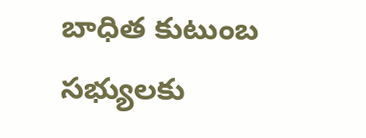బాధిత కుటుంబ సభ్యులకు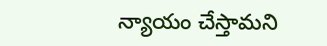న్యాయం చేస్తామని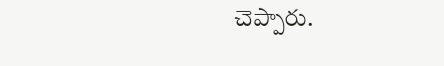చెప్పారు.